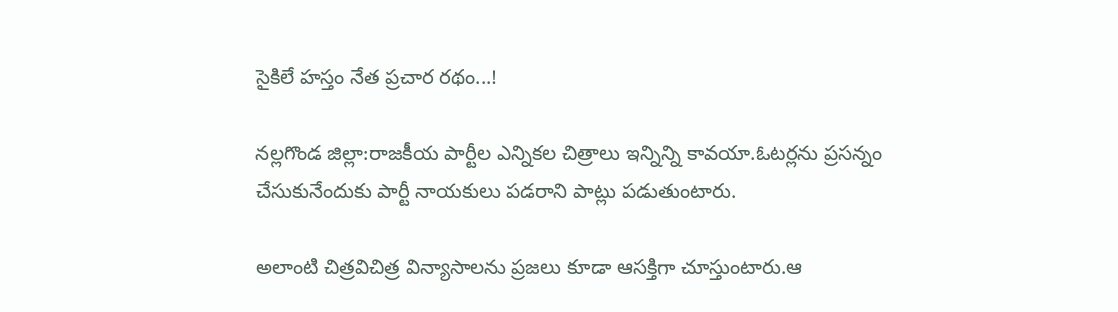సైకిలే హస్తం నేత ప్రచార రథం...!

నల్లగొండ జిల్లా:రాజకీయ పార్టీల ఎన్నికల చిత్రాలు ఇన్నిన్ని కావయా.ఓటర్లను ప్రసన్నం చేసుకునేందుకు పార్టీ నాయకులు పడరాని పాట్లు పడుతుంటారు.

అలాంటి చిత్రవిచిత్ర విన్యాసాలను ప్రజలు కూడా ఆసక్తిగా చూస్తుంటారు.ఆ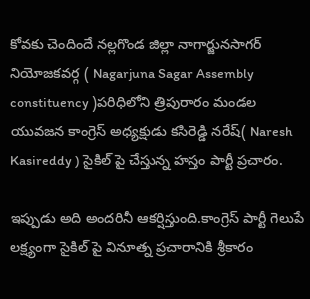కోవకు చెందిందే నల్లగొండ జిల్లా నాగార్జునసాగర్ నియోజకవర్గ ( Nagarjuna Sagar Assembly constituency )పరిధిలోని త్రిపురారం మండల యువజన కాంగ్రెస్ అధ్యక్షుడు కసిరెడ్డి నరేష్( Naresh Kasireddy ) సైకిల్ పై చేస్తున్న హస్తం పార్టీ ప్రచారం.

ఇప్పుడు అది అందరినీ ఆకర్షిస్తుంది.కాంగ్రెస్ పార్టీ గెలుపే లక్ష్యంగా సైకిల్ పై వినూత్న ప్రచారానికి శ్రీకారం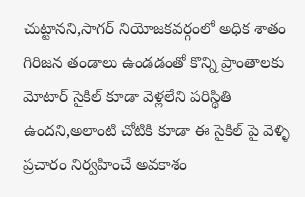చుట్టానని,సాగర్ నియోజకవర్గంలో అధిక శాతం గిరిజన తండాలు ఉండడంతో కొన్ని ప్రాంతాలకు మోటార్ సైకిల్ కూడా వెళ్లలేని పరిస్థితి ఉందని,అలాంటి చోటికి కూడా ఈ సైకిల్ పై వెళ్ళి ప్రచారం నిర్వహించే అవకాశం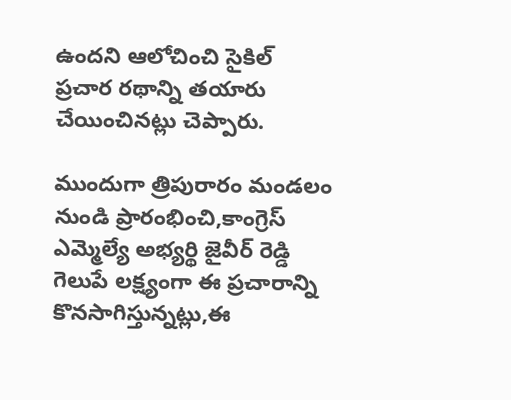ఉందని ఆలోచించి సైకిల్ ప్రచార రథాన్ని తయారు చేయించినట్లు చెప్పారు.

ముందుగా త్రిపురారం మండలం నుండి ప్రారంభించి,కాంగ్రెస్ ఎమ్మెల్యే అభ్యర్థి జైవీర్ రెడ్డి గెలుపే లక్ష్యంగా ఈ ప్రచారాన్ని కొనసాగిస్తున్నట్లు,ఈ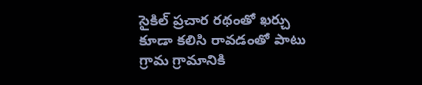సైకిల్ ప్రచార రథంతో ఖర్చు కూడా కలిసి రావడంతో పాటు గ్రామ గ్రామానికి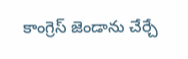కాంగ్రెస్ జెండాను చేర్చే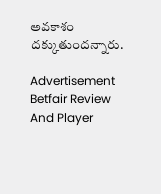అవకాశం దక్కుతుందన్నారు.

Advertisement
Betfair Review And Player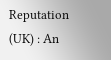Reputation (UK) : An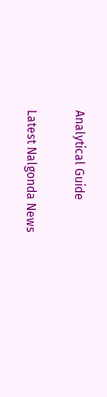Analytical Guide

Latest Nalgonda News